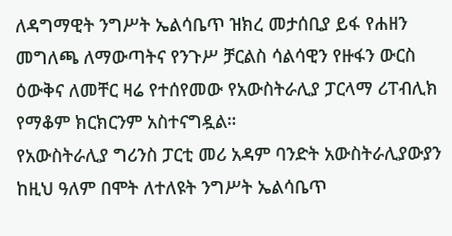ለዳግማዊት ንግሥት ኤልሳቤጥ ዝክረ መታሰቢያ ይፋ የሐዘን መግለጫ ለማውጣትና የንጉሥ ቻርልስ ሳልሳዊን የዙፋን ውርስ ዕውቅና ለመቸር ዛሬ የተሰየመው የአውስትራሊያ ፓርላማ ሪፐብሊክ የማቆም ክርክርንም አስተናግዷል።
የአውስትራሊያ ግሪንስ ፓርቲ መሪ አዳም ባንድት አውስትራሊያውያን ከዚህ ዓለም በሞት ለተለዩት ንግሥት ኤልሳቤጥ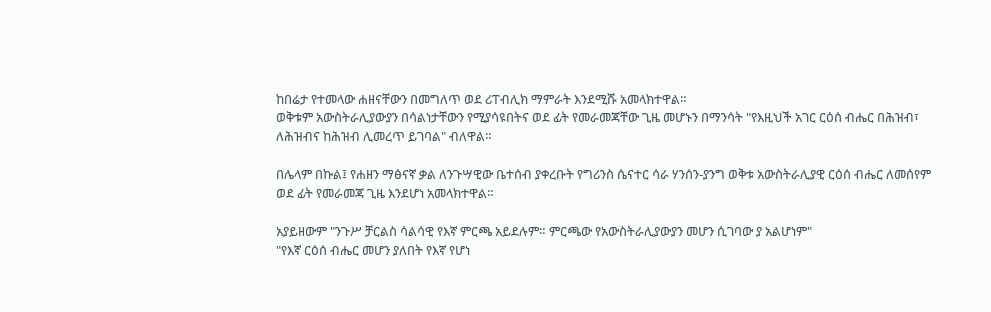ከበሬታ የተመላው ሐዘናቸውን በመግለጥ ወደ ሪፐብሊክ ማምራት እንደሚሹ አመላክተዋል።
ወቅቱም አውስትራሊያውያን በሳልነታቸውን የሚያሳዩበትና ወደ ፊት የመራመጃቸው ጊዜ መሆኑን በማንሳት "የእዚህች አገር ርዕሰ ብሔር በሕዝብ፣ ለሕዝብና ከሕዝብ ሊመረጥ ይገባል" ብለዋል።

በሌላም በኩል፤ የሐዘን ማፅናኛ ቃል ለንጉሣዊው ቤተሰብ ያቀረቡት የግሪንስ ሴናተር ሳራ ሃንሰን-ያንግ ወቅቱ አውስትራሊያዊ ርዕሰ ብሔር ለመሰየም ወደ ፊት የመራመጃ ጊዜ እንደሆነ አመላክተዋል።

አያይዘውም "ንጉሥ ቻርልስ ሳልሳዊ የእኛ ምርጫ አይደሉም። ምርጫው የአውስትራሊያውያን መሆን ሲገባው ያ አልሆነም"
"የእኛ ርዕሰ ብሔር መሆን ያለበት የእኛ የሆነ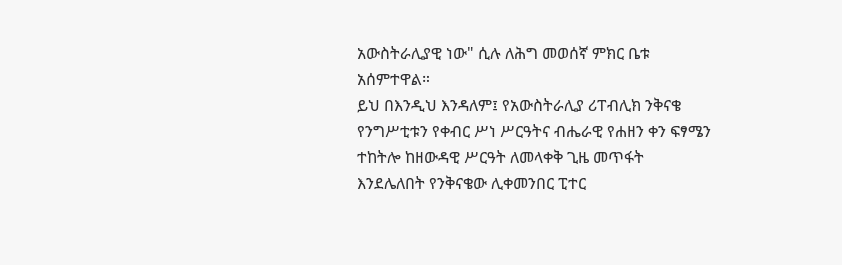አውስትራሊያዊ ነው" ሲሉ ለሕግ መወሰኛ ምክር ቤቱ አሰምተዋል።
ይህ በእንዲህ እንዳለም፤ የአውስትራሊያ ሪፐብሊክ ንቅናቄ የንግሥቲቱን የቀብር ሥነ ሥርዓትና ብሔራዊ የሐዘን ቀን ፍፃሜን ተከትሎ ከዘውዳዊ ሥርዓት ለመላቀቅ ጊዜ መጥፋት እንደሌለበት የንቅናቄው ሊቀመንበር ፒተር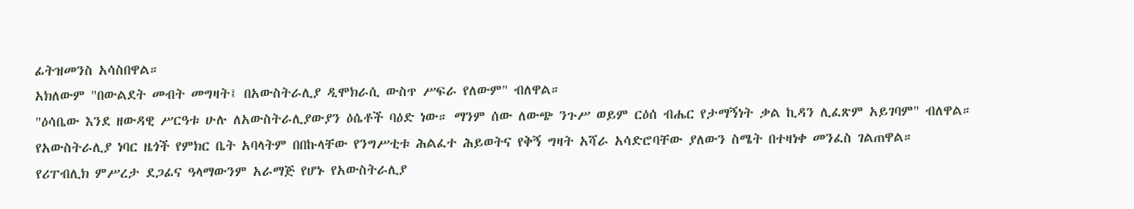ፊትዝመንስ አሳስበዋል።
አክለውም "በውልደት መብት መግዛት፤ በአውስትራሊያ ዲሞክራሲ ውስጥ ሥፍራ የለውም" ብለዋል።
"ዕሳቤው እንደ ዘውዳዊ ሥርዓቱ ሁሉ ለአውስትራሊያውያን ዕሴቶች ባዕድ ነው። ማንም ሰው ለውጭ ንጉሥ ወይም ርዕሰ ብሔር የታማኝነት ቃል ኪዳን ሊፈጽም አይገባም" ብለዋል።
የአውስትራሊያ ነባር ዜጎች የምክር ቤት አባላትም በበኩላቸው የንግሥቲቱ ሕልፈተ ሕይወትና የቅኝ ግዛት አሻራ አሳድሮባቸው ያለውን ስሜት በተዛነቀ መንፈስ ገልጠዋል።
የሪፐብሊክ ምሥረታ ደጋፊና ዓላማውንም አራማጅ የሆኑ የአውስትራሊያ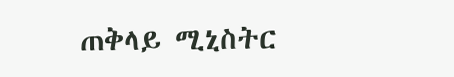ጠቅላይ ሚኒስትር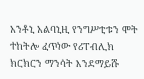አንቶኒ አልባኒዚ የንግሥቲቱን ሞት ተከትሎ ፈጥነው የሪፐብሊክ ክርክርን ማንሳት እንደማይሹ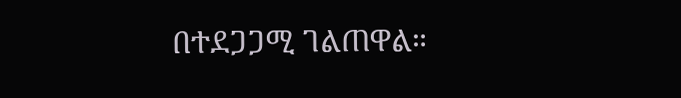በተደጋጋሚ ገልጠዋል።